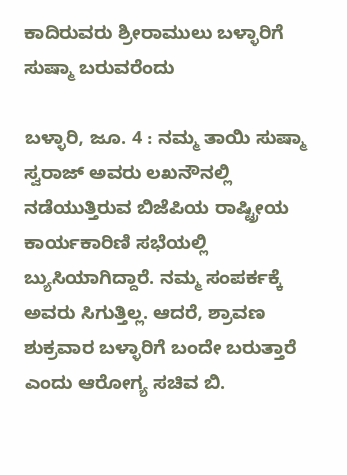ಕಾದಿರುವರು ಶ್ರೀರಾಮುಲು ಬಳ್ಳಾರಿಗೆ ಸುಷ್ಮಾ ಬರುವರೆಂದು

ಬಳ್ಳಾರಿ, ಜೂ. 4 : ನಮ್ಮ ತಾಯಿ ಸುಷ್ಮಾ ಸ್ವರಾಜ್ ಅವರು ಲಖನೌನಲ್ಲಿ ನಡೆಯುತ್ತಿರುವ ಬಿಜೆಪಿಯ ರಾಷ್ಟ್ರೀಯ ಕಾರ್ಯಕಾರಿಣಿ ಸಭೆಯಲ್ಲಿ ಬ್ಯುಸಿಯಾಗಿದ್ದಾರೆ. ನಮ್ಮ ಸಂಪರ್ಕಕ್ಕೆ ಅವರು ಸಿಗುತ್ತಿಲ್ಲ. ಆದರೆ, ಶ್ರಾವಣ ಶುಕ್ರವಾರ ಬಳ್ಳಾರಿಗೆ ಬಂದೇ ಬರುತ್ತಾರೆ ಎಂದು ಆರೋಗ್ಯ ಸಚಿವ ಬಿ.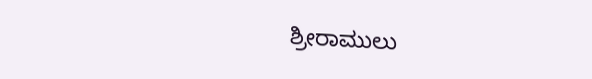ಶ್ರೀರಾಮುಲು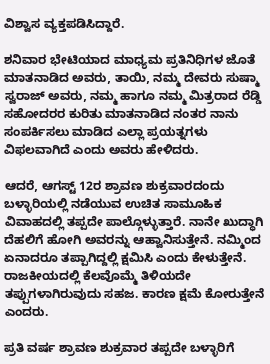ವಿಶ್ವಾಸ ವ್ಯಕ್ತಪಡಿಸಿದ್ದಾರೆ.

ಶನಿವಾರ ಭೇಟಿಯಾದ ಮಾಧ್ಯಮ ಪ್ರತಿನಿಧಿಗಳ ಜೊತೆ ಮಾತನಾಡಿದ ಅವರು, ತಾಯಿ, ನಮ್ಮ ದೇವರು ಸುಷ್ಮಾ ಸ್ವರಾಜ್ ಅವರು, ನಮ್ಮ ಹಾಗೂ ನಮ್ಮ ಮಿತ್ರರಾದ ರೆಡ್ಡಿ ಸಹೋದರರ ಕುರಿತು ಮಾತನಾಡಿದ ನಂತರ ನಾನು ಸಂಪರ್ಕಿಸಲು ಮಾಡಿದ ಎಲ್ಲಾ ಪ್ರಯತ್ನಗಳು ವಿಫಲವಾಗಿದೆ ಎಂದು ಅವರು ಹೇಳಿದರು.

ಆದರೆ, ಆಗಸ್ಟ್ 12ರ ಶ್ರಾವಣ ಶುಕ್ರವಾರದಂದು ಬಳ್ಳಾರಿಯಲ್ಲಿ ನಡೆಯುವ ಉಚಿತ ಸಾಮೂಹಿಕ ವಿವಾಹದಲ್ಲಿ ತಪ್ಪದೇ ಪಾಲ್ಗೊಳ್ಳುತ್ತಾರೆ. ನಾನೇ ಖುದ್ಧಾಗಿ ದೆಹಲಿಗೆ ಹೋಗಿ ಅವರನ್ನು ಆಹ್ವಾನಿಸುತ್ತೇನೆ. ನಮ್ಮಿಂದ ಏನಾದರೂ ತಪ್ಪಾಗಿದ್ದಲ್ಲಿ ಕ್ಷಮಿಸಿ ಎಂದು ಕೇಳುತ್ತೇನೆ. ರಾಜಕೀಯದಲ್ಲಿ ಕೆಲವೊಮ್ಮೆ ತಿಳಿಯದೇ ತಪ್ಪುಗಳಾಗಿರುವುದು ಸಹಜ. ಕಾರಣ ಕ್ಷಮೆ ಕೋರುತ್ತೇನೆ ಎಂದರು.

ಪ್ರತಿ ವರ್ಷ ಶ್ರಾವಣ ಶುಕ್ರವಾರ ತಪ್ಪದೇ ಬಳ್ಳಾರಿಗೆ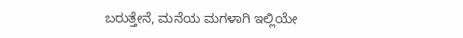ಬರುತ್ತೇನೆ, ಮನೆಯ ಮಗಳಾಗಿ ಇಲ್ಲಿಯೇ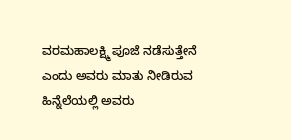ವರಮಹಾಲಕ್ಷ್ಮಿ ಪೂಜೆ ನಡೆಸುತ್ತೇನೆ ಎಂದು ಅವರು ಮಾತು ನೀಡಿರುವ ಹಿನ್ನೆಲೆಯಲ್ಲಿ ಅವರು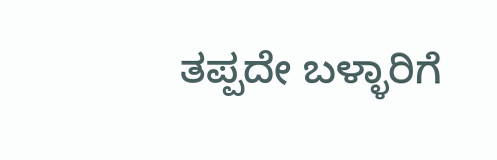ತಪ್ಪದೇ ಬಳ್ಳಾರಿಗೆ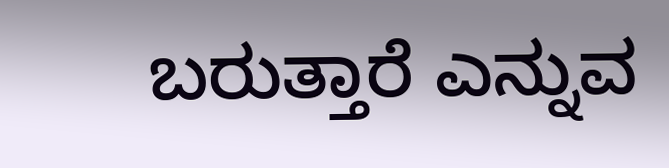ಬರುತ್ತಾರೆ ಎನ್ನುವ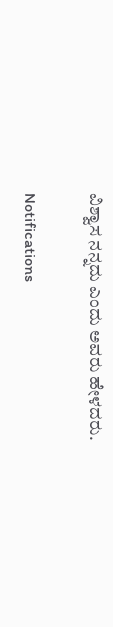ವಿಶ್ವಾಸ ನನ್ನದು ಎಂದು ಅವರು ಹೇಳದರು.

Notifications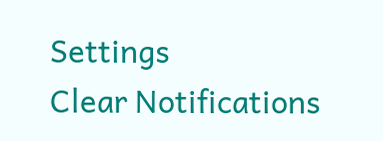Settings
Clear Notifications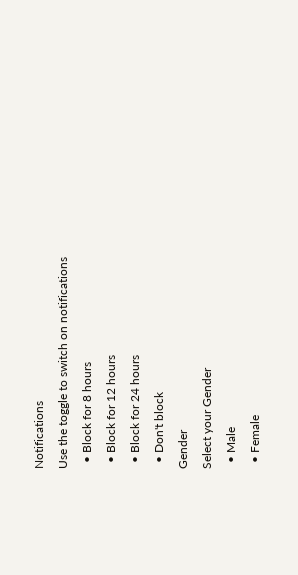Notifications
Use the toggle to switch on notifications
  • Block for 8 hours
  • Block for 12 hours
  • Block for 24 hours
  • Don't block
Gender
Select your Gender
  • Male
  • Female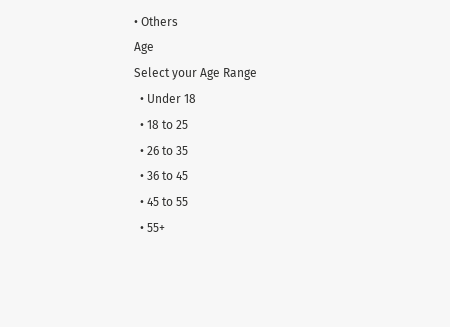• Others
Age
Select your Age Range
  • Under 18
  • 18 to 25
  • 26 to 35
  • 36 to 45
  • 45 to 55
  • 55+